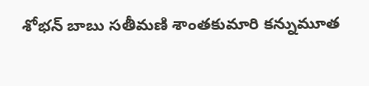శోభన్ బాబు సతీమణి శాంతకుమారి కన్నుమూత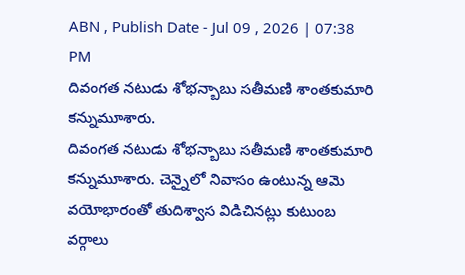ABN , Publish Date - Jul 09 , 2026 | 07:38 PM
దివంగత నటుడు శోభన్బాబు సతీమణి శాంతకుమారి కన్నుమూశారు.
దివంగత నటుడు శోభన్బాబు సతీమణి శాంతకుమారి కన్నుమూశారు. చెన్నైలో నివాసం ఉంటున్న ఆమె వయోభారంతో తుదిశ్వాస విడిచినట్లు కుటుంబ వర్గాలు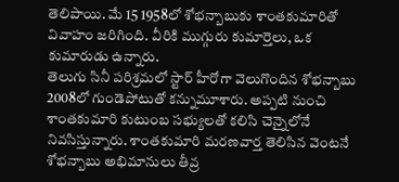తెలిపాయి. మే 15 1958లో శోభన్బాబుకు శాంతకుమారితో వివాహం జరిగింది. వీరికి ముగ్గురు కుమార్తెలు, ఒక కుమారుడు ఉన్నారు.
తెలుగు సినీ పరిశ్రమలో స్టార్ హీరోగా వెలుగొందిన శోభన్బాబు 2008లో గుండెపోటుతో కన్నుమూశారు. అప్పటి నుంచి శాంతకుమారి కుటుంబ సభ్యులతో కలిసి చెన్నైలోనే నివసిస్తున్నారు. శాంతకుమారి మరణవార్త తెలిసిన వెంటనే శోభన్బాబు అభిమానులు తీవ్ర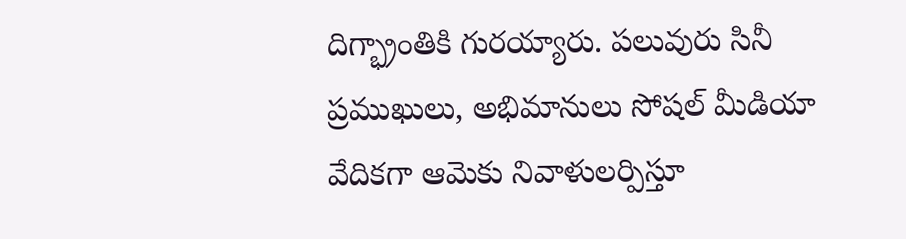దిగ్భ్రాంతికి గురయ్యారు. పలువురు సినీ ప్రముఖులు, అభిమానులు సోషల్ మీడియా వేదికగా ఆమెకు నివాళులర్పిస్తూ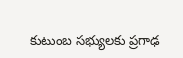కుటుంబ సభ్యులకు ప్రగాఢ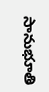సానుభూతి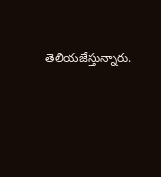తెలియజేస్తున్నారు.